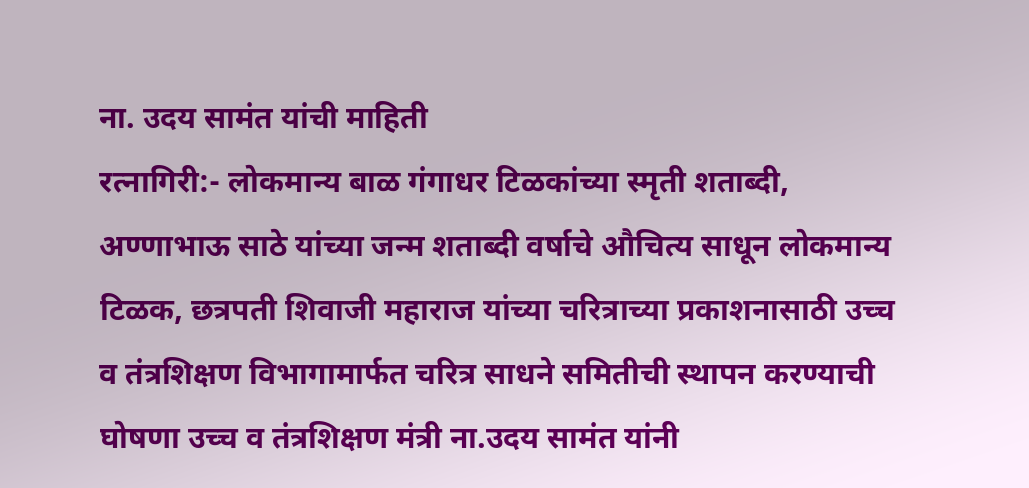ना. उदय सामंत यांची माहिती
रत्नागिरी:- लोकमान्य बाळ गंगाधर टिळकांच्या स्मृती शताब्दी, अण्णाभाऊ साठे यांच्या जन्म शताब्दी वर्षाचे औचित्य साधून लोकमान्य टिळक, छत्रपती शिवाजी महाराज यांच्या चरित्राच्या प्रकाशनासाठी उच्च व तंत्रशिक्षण विभागामार्फत चरित्र साधने समितीची स्थापन करण्याची घोषणा उच्च व तंत्रशिक्षण मंत्री ना.उदय सामंत यांनी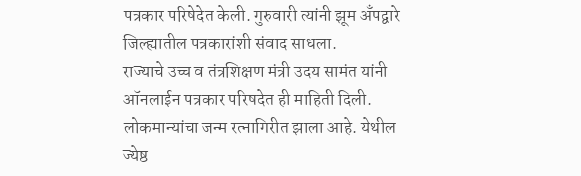पत्रकार परिषेदेत केली. गुरुवारी त्यांनी झूम अँपद्वारे जिल्ह्यातील पत्रकारांशी संवाद साधला.
राज्याचे उच्च व तंत्रशिक्षण मंत्री उदय सामंत यांनी ऑनलाईन पत्रकार परिषदेत ही माहिती दिली. लोकमान्यांचा जन्म रत्नागिरीत झाला आहे. येथील ज्येष्ठ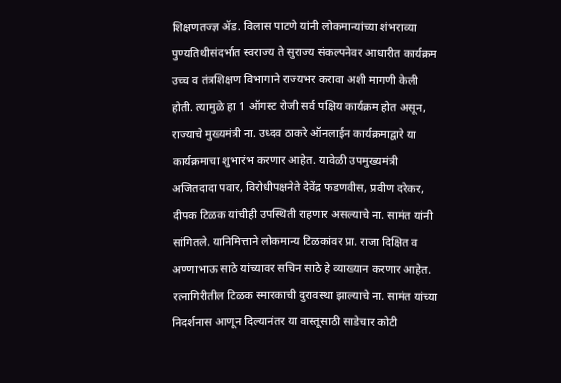शिक्षणतज्ज्ञ ॲड. विलास पाटणे यांनी लोकमान्यांच्या शंभराव्या पुण्यतिथीसंदर्भात स्वराज्य ते सुराज्य संकल्पनेवर आधारीत कार्यक्रम उच्च व तंत्रशिक्षण विभागाने राज्यभर करावा अशी मागणी केली होती. त्यामुळे हा 1 ऑगस्ट रोजी सर्व पक्षिय कार्यक्रम होत असून, राज्याचे मुख्यमंत्री ना. उध्दव ठाकरे ऑनलाईन कार्यक्रमाद्वारे या कार्यक्रमाचा शुभारंभ करणार आहेत. यावेळी उपमुख्यमंत्री अजितदादा पवार, विरोधीपक्षनेते देवेंद्र फडणवीस, प्रवीण दरेकर, दीपक टिळक यांचीही उपस्थिती राहणार असल्याचे ना. सामंत यांनी सांगितले. यानिमित्ताने लोकमान्य टिळकांवर प्रा. राजा दिक्षित व अण्णाभाऊ साठे यांच्यावर सचिन साठे हे व्याख्यान करणार आहेत.
रत्नागिरीतील टिळक स्मारकाची दुरावस्था झाल्याचे ना. सामंत यांच्या निदर्शनास आणून दिल्यानंतर या वास्तूसाठी साडेचार कोटी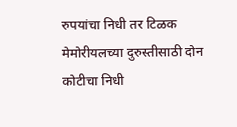रुपयांचा निधी तर टिळक मेमोरीयलच्या दुरुस्तीसाठी दोन कोटीचा निधी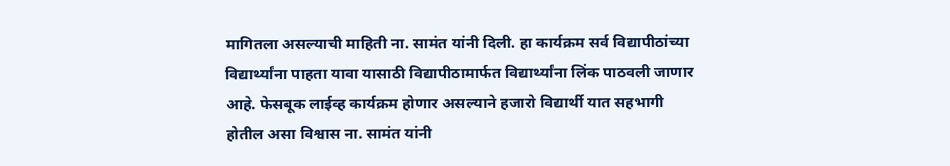मागितला असल्याची माहिती ना. सामंत यांनी दिली. हा कार्यक्रम सर्व विद्यापीठांच्या विद्यार्थ्यांना पाहता यावा यासाठी विद्यापीठामार्फत विद्यार्थ्यांना लिंक पाठवली जाणार आहे. फेसबूक लाईव्ह कार्यक्रम होणार असल्याने हजारो विद्यार्थी यात सहभागी होतील असा विश्वास ना. सामंत यांनी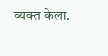व्यक्त केला.